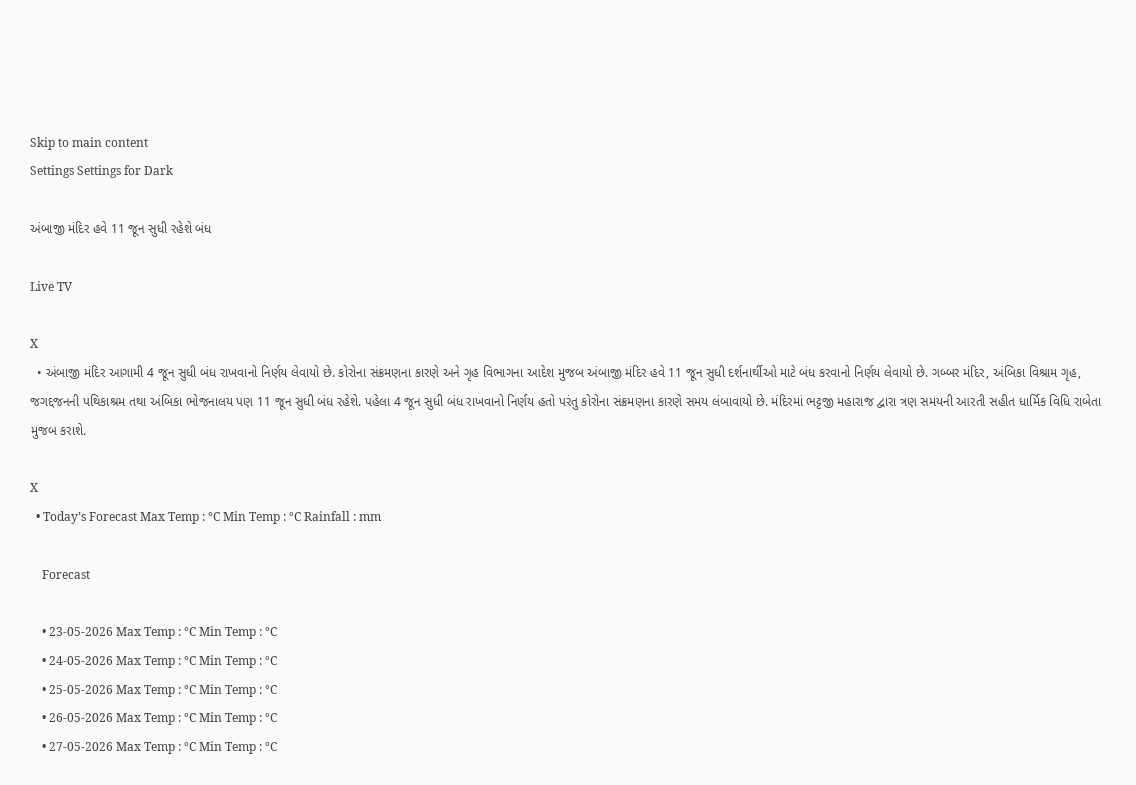Skip to main content
Settings Settings for Dark

અંબાજી મંદિર હવે 11 જૂન સુધી રહેશે બંધ

Live TV

X
  • અંબાજી મંદિર આગામી 4 જૂન સુધી બંધ રાખવાનો નિર્ણય લેવાયો છે. કોરોના સંક્રમણના કારણે અને ગૃહ વિભાગના આદેશ મુજબ અંબાજી મંદિર હવે 11 જૂન સુધી દર્શનાર્થીઓ માટે બંધ કરવાનો નિર્ણય લેવાયો છે. ગબ્બર મંદિર, અંબિકા વિશ્રામ ગૃહ, જગદ્દજનની પથિકાશ્રમ તથા અંબિકા ભોજનાલય પણ 11 જૂન સુધી બંધ રહેશે. પહેલા 4 જૂન સુધી બંધ રાખવાનો નિર્ણય હતો પરંતુ કોરોના સંક્રમણના કારણે સમય લંબાવાયો છે. મંદિરમાં ભટ્ટજી મહારાજ દ્વારા ત્રણ સમયની આરતી સહીત ધાર્મિક વિધિ રાબેતા મુજબ કરાશે.

X
  • Today’s Forecast Max Temp : °C Min Temp : °C Rainfall : mm

    Forecast

    • 23-05-2026 Max Temp : °C Min Temp : °C
    • 24-05-2026 Max Temp : °C Min Temp : °C
    • 25-05-2026 Max Temp : °C Min Temp : °C
    • 26-05-2026 Max Temp : °C Min Temp : °C
    • 27-05-2026 Max Temp : °C Min Temp : °C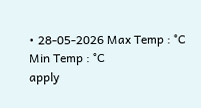• 28-05-2026 Max Temp : °C Min Temp : °C
apply